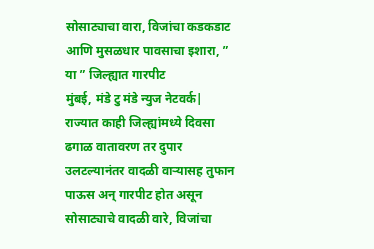सोसाट्याचा वारा, विजांचा कडकडाट आणि मुसळधार पावसाचा इशारा, ” या ” जिल्ह्यात गारपीट
मुंबई, मंडे टु मंडे न्युज नेटवर्क| राज्यात काही जिल्ह्यांमध्ये दिवसा ढगाळ वातावरण तर दुपार उलटल्यानंतर वादळी वाऱ्यासह तुफान पाऊस अन् गारपीट होत असून सोसाट्याचे वादळी वारे, विजांचा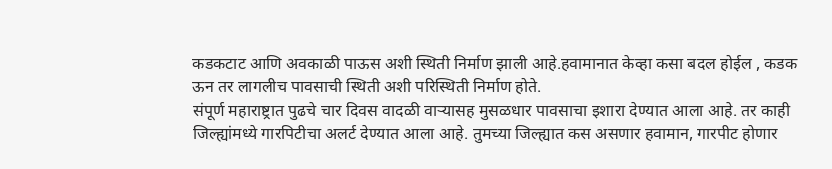कडकटाट आणि अवकाळी पाऊस अशी स्थिती निर्माण झाली आहे.हवामानात केव्हा कसा बदल होईल , कडक ऊन तर लागलीच पावसाची स्थिती अशी परिस्थिती निर्माण होते.
संपूर्ण महाराष्ट्रात पुढचे चार दिवस वादळी वाऱ्यासह मुसळधार पावसाचा इशारा देण्यात आला आहे. तर काही जिल्ह्यांमध्ये गारपिटीचा अलर्ट देण्यात आला आहे. तुमच्या जिल्ह्यात कस असणार हवामान, गारपीट होणार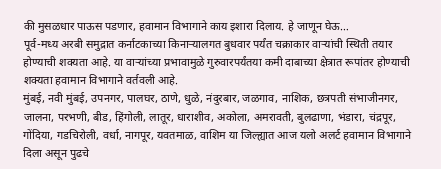की मुसळधार पाऊस पडणार, हवामान विभागाने काय इशारा दिलाय. हे जाणून घेऊ…
पूर्व-मध्य अरबी समुद्रात कर्नाटकाच्या किनाऱ्यालगत बुधवार पर्यंत चक्राकार वाऱ्यांची स्थिती तयार होण्याची शक्यता आहे. या वाऱ्यांच्या प्रभावामुळे गुरुवारपर्यंतया कमी दाबाच्या क्षेत्रात रूपांतर होण्याची शक्यता हवामान विभागाने वर्तवली आहे.
मुंबई, नवी मुंबई, उपनगर, पालघर, ठाणे, धुळे, नंदुरबार, जळगाव, नाशिक, छत्रपती संभाजीनगर, जालना, परभणी, बीड, हिंगोली, लातूर, धाराशीव, अकोला, अमरावती, बुलढाणा, भंडारा, चंद्रपूर, गोंदिया, गडचिरोली, वर्धा, नागपूर, यवतमाळ, वाशिम या जिल्ह्यात आज यलो अलर्ट हवामान विभागाने दिला असून पुढचे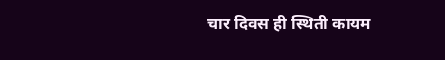चार दिवस ही स्थिती कायम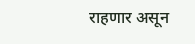राहणार असून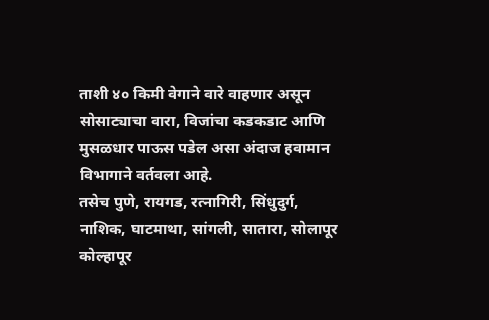ताशी ४० किमी वेगाने वारे वाहणार असून सोसाट्याचा वारा, विजांचा कडकडाट आणि मुसळधार पाऊस पडेल असा अंदाज हवामान विभागाने वर्तवला आहे.
तसेच पुणे, रायगड, रत्नागिरी, सिंधुदुर्ग, नाशिक, घाटमाथा, सांगली, सातारा, सोलापूर कोल्हापूर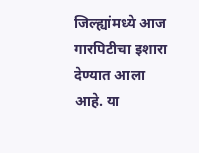जिल्ह्यांमध्ये आज गारपिटीचा इशारा देण्यात आला आहे. या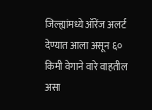जिल्ह्यांमध्ये ऑरेंज अलर्ट देण्यात आला असून ६० किमी वेगाने वारे वाहतील असा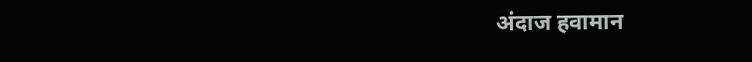अंदाज हवामान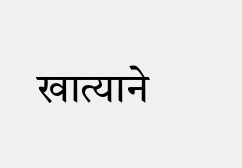खात्याने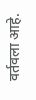वर्तवला आहे.